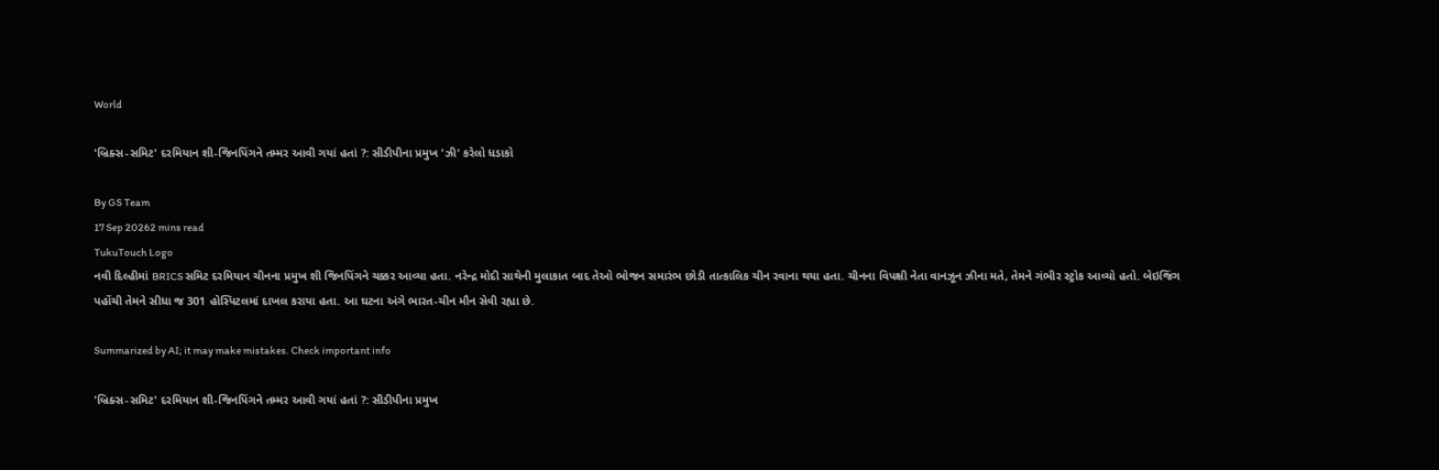World

'બ્રિક્સ-સમિટ' દરમિયાન શી-જિનપિંગને તમ્મર આવી ગયાં હતાં ?: સીડીપીના પ્રમુખ 'ઝી' કરેલો ધડાકો

By GS Team
17 Sep 20262 mins read
TukuTouch Logo
નવી દિલ્હીમાં BRICS સમિટ દરમિયાન ચીનના પ્રમુખ શી જિનપિંગને ચક્કર આવ્યા હતા. નરેન્દ્ર મોદી સાથેની મુલાકાત બાદ તેઓ ભોજન સમારંભ છોડી તાત્કાલિક ચીન રવાના થયા હતા. ચીનના વિપક્ષી નેતા વાનઝૂન ઝીના મતે, તેમને ગંભીર સ્ટ્રોક આવ્યો હતો. બેઇજિંગ પહોંચી તેમને સીધા જ 301 હોસ્પિટલમાં દાખલ કરાયા હતા. આ ઘટના અંગે ભારત-ચીન મૌન સેવી રહ્યા છે.

Summarized by AI; it may make mistakes. Check important info

'બ્રિક્સ-સમિટ' દરમિયાન શી-જિનપિંગને તમ્મર આવી ગયાં હતાં ?: સીડીપીના પ્રમુખ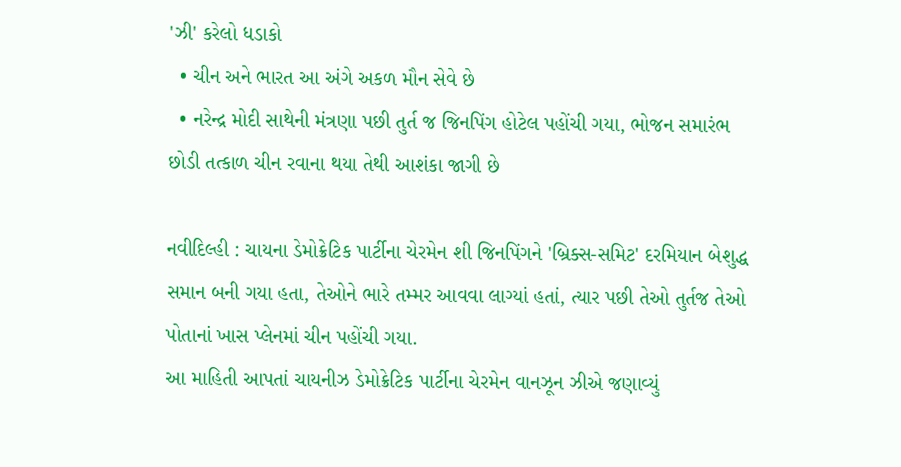'ઝી' કરેલો ધડાકો
  • ચીન અને ભારત આ અંગે અકળ મૌન સેવે છે
  • નરેન્દ્ર મોદી સાથેની મંત્રણા પછી તુર્ત જ જિનપિંગ હોટેલ પહોંચી ગયા, ભોજન સમારંભ છોડી તત્કાળ ચીન રવાના થયા તેથી આશંકા જાગી છે

નવીદિલ્હી : ચાયના ડેમોક્રેટિક પાર્ટીના ચેરમેન શી જિનપિંગને 'બ્રિક્સ-સમિટ' દરમિયાન બેશુદ્ધ સમાન બની ગયા હતા, તેઓને ભારે તમ્મર આવવા લાગ્યાં હતાં, ત્યાર પછી તેઓ તુર્તજ તેઓ પોતાનાં ખાસ પ્લેનમાં ચીન પહોંચી ગયા.
આ માહિતી આપતાં ચાયનીઝ ડેમોક્રેટિક પાર્ટીના ચેરમેન વાનઝૂન ઝીએ જણાવ્યું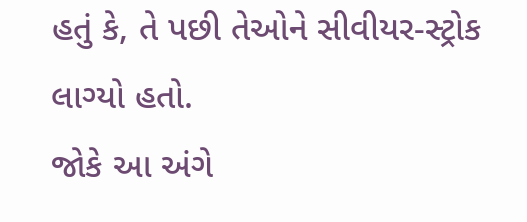હતું કે, તે પછી તેઓને સીવીયર-સ્ટ્રોક લાગ્યો હતો.
જોકે આ અંગે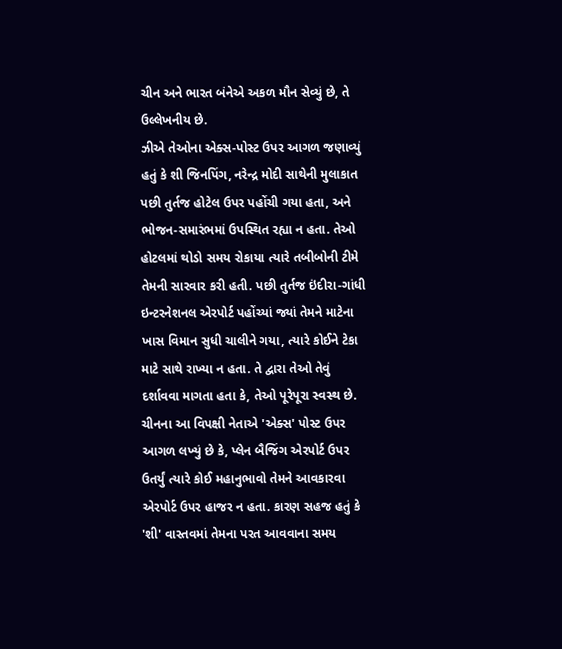ચીન અને ભારત બંનેએ અકળ મૌન સેવ્યું છે, તે ઉલ્લેખનીય છે.
ઝીએ તેઓના એક્સ-પોસ્ટ ઉપર આગળ જણાવ્યું હતું કે શી જિનપિંગ, નરેન્દ્ર મોદી સાથેની મુલાકાત પછી તુર્તજ હોટેલ ઉપર પહોંચી ગયા હતા, અને ભોજન-સમારંભમાં ઉપસ્થિત રહ્યા ન હતા. તેઓ હોટલમાં થોડો સમય રોકાયા ત્યારે તબીબોની ટીમે તેમની સારવાર કરી હતી. પછી તુર્તજ ઇંદીરા-ગાંધી ઇન્ટરનેશનલ એરપોર્ટ પહોંચ્યાં જ્યાં તેમને માટેના ખાસ વિમાન સુધી ચાલીને ગયા, ત્યારે કોઈને ટેકા માટે સાથે રાખ્યા ન હતા. તે દ્વારા તેઓ તેવું દર્શાવવા માગતા હતા કે, તેઓ પૂરેપૂરા સ્વસ્થ છે.
ચીનના આ વિપક્ષી નેતાએ 'એક્સ' પોસ્ટ ઉપર આગળ લખ્યું છે કે, પ્લેન બૈજિંગ એરપોર્ટ ઉપર ઉતર્યું ત્યારે કોઈ મહાનુભાવો તેમને આવકારવા એરપોર્ટ ઉપર હાજર ન હતા. કારણ સહજ હતું કે 'શી' વાસ્તવમાં તેમના પરત આવવાના સમય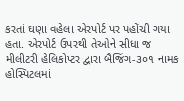કરતાં ઘણા વહેલા એરપોર્ટ પર પહોંચી ગયા હતા. એરપોર્ટ ઉપરથી તેઓને સીધા જ મીલીટરી હેલિકોપ્ટર દ્વારા બૈજિંગ-૩૦૧ નામક હોસ્પિટલમાં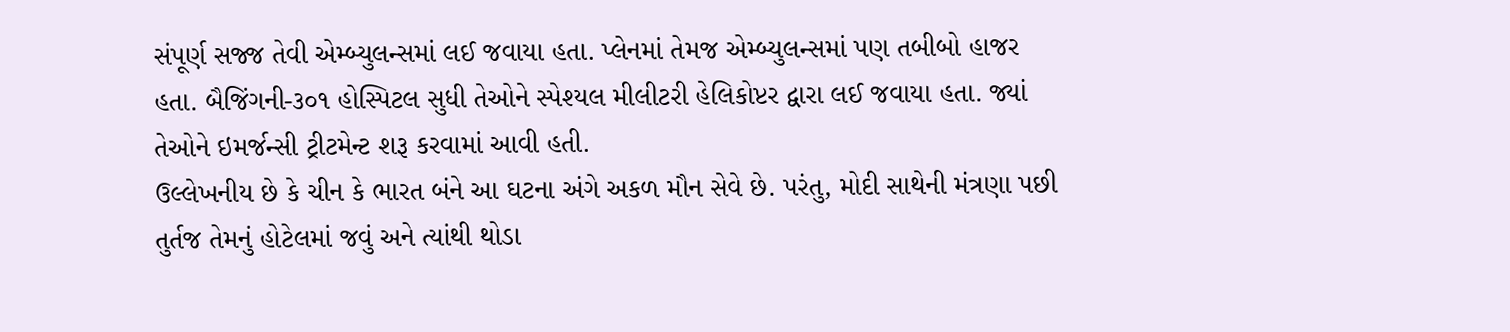સંપૂર્ણ સજ્જ તેવી એમ્બ્યુલન્સમાં લઈ જવાયા હતા. પ્લેનમાં તેમજ એમ્બ્યુલન્સમાં પણ તબીબો હાજર હતા. બૈજિંગની-૩૦૧ હોસ્પિટલ સુધી તેઓને સ્પેશ્યલ મીલીટરી હેલિકોપ્ટર દ્વારા લઈ જવાયા હતા. જ્યાં તેઓને ઇમર્જન્સી ટ્રીટમેન્ટ શરૂ કરવામાં આવી હતી.
ઉલ્લેખનીય છે કે ચીન કે ભારત બંને આ ઘટના અંગે અકળ મૌન સેવે છે. પરંતુ, મોદી સાથેની મંત્રણા પછી તુર્તજ તેમનું હોટેલમાં જવું અને ત્યાંથી થોડા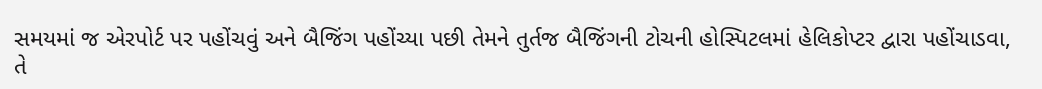સમયમાં જ એરપોર્ટ પર પહોંચવું અને બૈજિંગ પહોંચ્યા પછી તેમને તુર્તજ બૈજિંગની ટોચની હોસ્પિટલમાં હેલિકોપ્ટર દ્વારા પહોંચાડવા, તે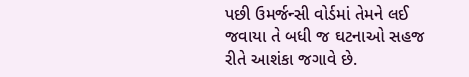પછી ઉમર્જન્સી વોર્ડમાં તેમને લઈ જવાયા તે બધી જ ઘટનાઓ સહજ રીતે આશંકા જગાવે છે.